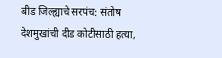बीड जिल्ह्याचे सरपंच: संतोष देशमुखांची दीड कोटीसाठी हत्या,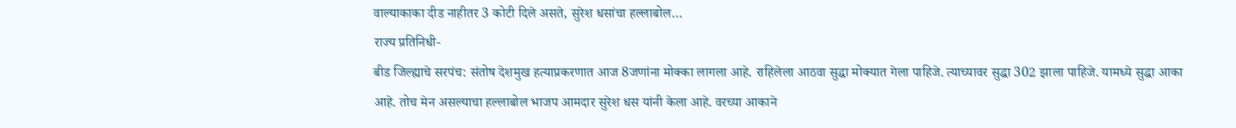वाल्याकाका दीड नाहीतर 3 कोटी दिले असते, सुरेश धसांचा हल्लाबोल…
राज्य प्रतिनिधी-
बीड जिल्ह्याचे सरपंच: संतोष देशमुख हत्याप्रकरणात आज 8जणांना मोक्का लागला आहे. राहिलेला आठवा सुद्धा मोक्यात गेला पाहिजे. त्याच्यावर सुद्धा 302 झाला पाहिजे. यामध्ये सुद्धा आका आहे. तोच मेन असल्याचा हल्लाबोल भाजप आमदार सुरेश धस यांनी केला आहे. वरच्या आकाने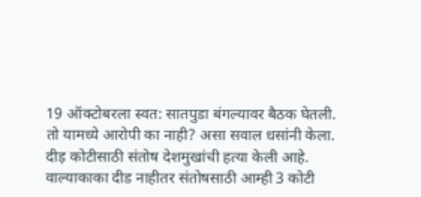19 ऑक्टोबरला स्वत: सातपुडा बंगल्यावर बैठक घेतली. तो यामध्ये आरोपी का नाही? असा सवाल धसांनी केला. दीड़ कोटीसाठी संतोष देशमुखांची हत्या केली आहे. वाल्याकाका दीड नाहीतर संतोषसाठी आम्ही 3 कोटी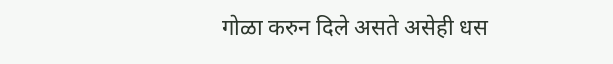गोळा करुन दिले असते असेही धस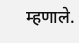म्हणाले.